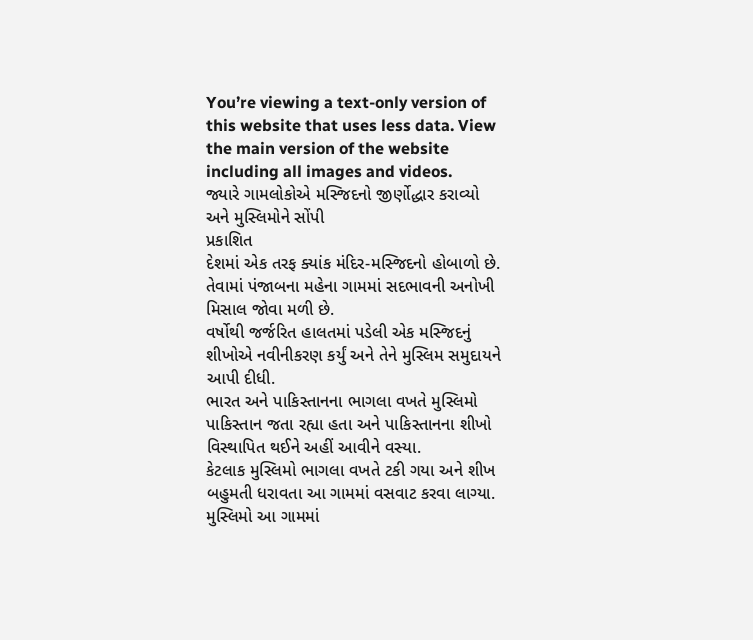You’re viewing a text-only version of this website that uses less data. View the main version of the website including all images and videos.
જ્યારે ગામલોકોએ મસ્જિદનો જીર્ણોદ્ધાર કરાવ્યો અને મુસ્લિમોને સોંપી
પ્રકાશિત
દેશમાં એક તરફ ક્યાંક મંદિર-મસ્જિદનો હોબાળો છે. તેવામાં પંજાબના મહેના ગામમાં સદભાવની અનોખી મિસાલ જોવા મળી છે.
વર્ષોથી જર્જરિત હાલતમાં પડેલી એક મસ્જિદનું શીખોએ નવીનીકરણ કર્યું અને તેને મુસ્લિમ સમુદાયને આપી દીધી.
ભારત અને પાકિસ્તાનના ભાગલા વખતે મુસ્લિમો પાકિસ્તાન જતા રહ્યા હતા અને પાકિસ્તાનના શીખો વિસ્થાપિત થઈને અહીં આવીને વસ્યા.
કેટલાક મુસ્લિમો ભાગલા વખતે ટકી ગયા અને શીખ બહુમતી ધરાવતા આ ગામમાં વસવાટ કરવા લાગ્યા.
મુસ્લિમો આ ગામમાં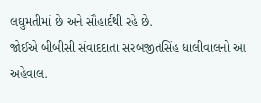લઘુમતીમાં છે અને સૌહાર્દથી રહે છે.
જોઈએ બીબીસી સંવાદદાતા સરબજીતસિંહ ધાલીવાલનો આ અહેવાલ.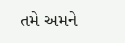તમે અમને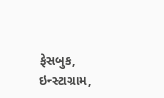ફેસબુક, ઇન્સ્ટાગ્રામ,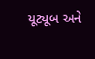યૂટ્યૂબ અને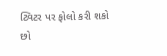ટ્વિટર પર ફોલો કરી શકો છો